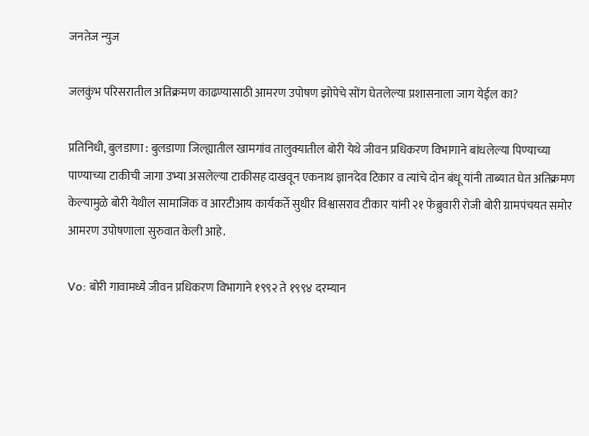जनतेज न्युज

जलकुंभ परिसरातील अतिक्रमण काढण्यासाठी आमरण उपोषण झोपेचे सोंग घेतलेल्या प्रशासनाला जाग येईल का?

प्रतिनिधी, बुलडाणा : बुलडाणा जिल्ह्यातील खामगांव तालुक्यातील बोरी येथे जीवन प्रधिकरण विभागाने बांधलेल्या पिण्याच्या पाण्याच्या टाकीची जागा उभ्या असलेल्या टाकीसह दाखवून एकनाथ ज्ञानदेव टिकार व त्यांचे दोन बंधू यांनी ताब्यात घेत अतिक्रमण केल्यामुळे बोरी येथील सामाजिक व आरटीआय कार्यकर्ते सुधीर विश्वासराव टीकार यांनी २१ फेब्रुवारी रोजी बोरी ग्रामपंचयत समोर आमरण उपोषणाला सुरुवात केली आहे.

Vo: बोरी गावामध्ये जीवन प्रधिकरण विभागाने १९९२ ते १९९४ दरम्यान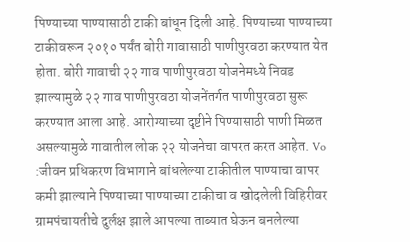पिण्याच्या पाण्यासाठी टाकी बांधून दिली आहे. पिण्याच्या पाण्याच्या टाकीवरून २०१० पर्यंत बोरी गावासाठी पाणीपुरवठा करण्यात येत होता. बोरी गावाची २२ गाव पाणीपुरवठा योजनेमध्ये निवड झाल्यामुळे २२ गाव पाणीपुरवठा योजनेंतर्गत पाणीपुरवठा सुरू करण्यात आला आहे. आरोग्याच्या दृष्टीने पिण्यासाठी पाणी मिळत असल्यामुळे गावातील लोक २२ योजनेचा वापरत करत आहेत. Vo :जीवन प्रधिकरण विभागाने बांधलेल्या टाकीतील पाण्याचा वापर कमी झाल्याने पिण्याच्या पाण्याच्या टाकीचा व खोदलेली विहिरीवर ग्रामपंचायतीचे दुर्लक्ष झाले आपल्या ताब्यात घेऊन बनलेल्या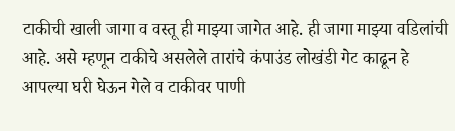टाकीची खाली जागा व वस्तू ही माझ्या जागेत आहे. ही जागा माझ्या वडिलांची आहे. असे म्हणून टाकीचे असलेले तारांचे कंपाउंड लोखंडी गेट काढून हे आपल्या घरी घेऊन गेले व टाकीवर पाणी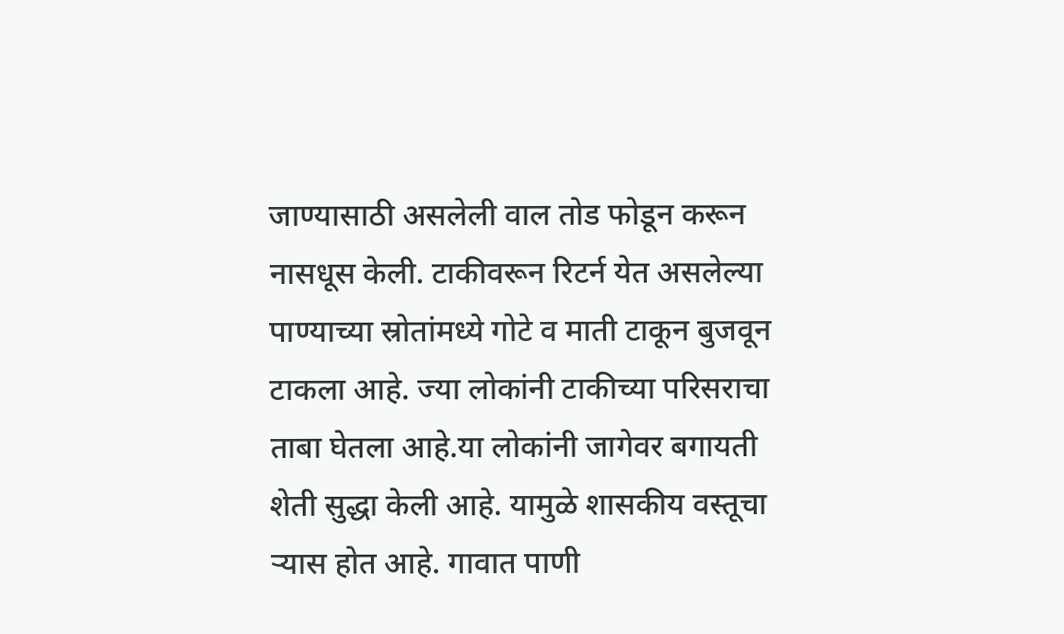जाण्यासाठी असलेली वाल तोड फोडून करून नासधूस केली. टाकीवरून रिटर्न येत असलेल्या पाण्याच्या स्रोतांमध्ये गोटे व माती टाकून बुजवून टाकला आहे. ज्या लोकांनी टाकीच्या परिसराचा ताबा घेतला आहे.या लोकांनी जागेवर बगायती शेती सुद्धा केली आहे. यामुळे शासकीय वस्तूचा ऱ्यास होत आहे. गावात पाणी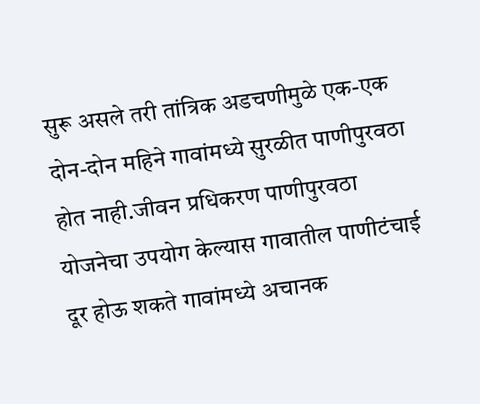सुरू असले तरी तांत्रिक अडचणीमुळे एक-एक दोन-दोन महिने गावांमध्ये सुरळीत पाणीपुरवठा होत नाही.जीवन प्रधिकरण पाणीपुरवठा योजनेचा उपयोग केल्यास गावातील पाणीटंचाई दूर होऊ शकते गावांमध्ये अचानक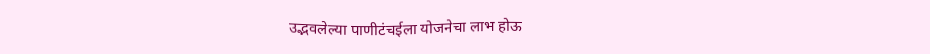उद्भवलेल्या पाणीटंचईला योजनेचा लाभ होऊ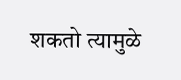शकतो त्यामुळे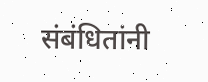संबंधितांनी